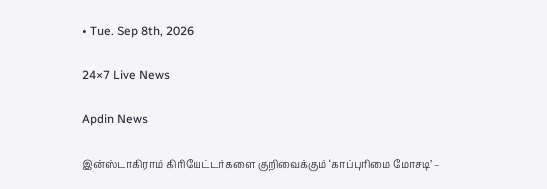• Tue. Sep 8th, 2026

24×7 Live News

Apdin News

இன்ஸ்டாகிராம் கிரியேட்டர்களை குறிவைக்கும் ‘காப்புரிமை மோசடி’ –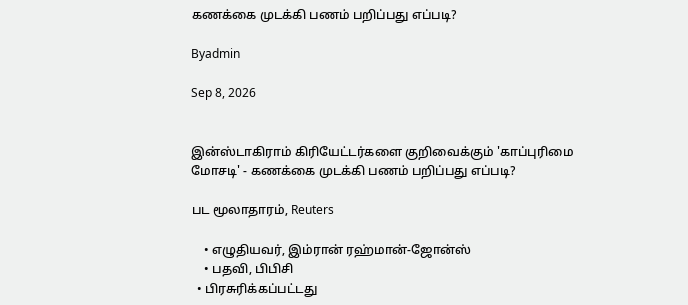கணக்கை முடக்கி பணம் பறிப்பது எப்படி?

Byadmin

Sep 8, 2026


இன்ஸ்டாகிராம் கிரியேட்டர்களை குறிவைக்கும் 'காப்புரிமை மோசடி' - கணக்கை முடக்கி பணம் பறிப்பது எப்படி?

பட மூலாதாரம், Reuters

    • எழுதியவர், இம்ரான் ரஹ்மான்-ஜோன்ஸ்
    • பதவி, பிபிசி
  • பிரசுரிக்கப்பட்டது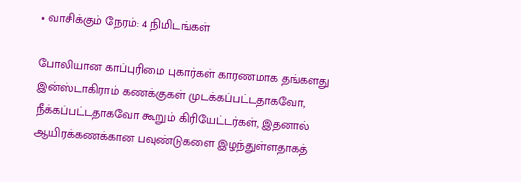• வாசிக்கும் நேரம்: 4 நிமிடங்கள்

போலியான காப்புரிமை புகார்கள் காரணமாக தங்களது இன்ஸ்டாகிராம் கணக்குகள் முடக்கப்பட்டதாகவோ, நீக்கப்பட்டதாகவோ கூறும் கிரியேட்டர்கள், இதனால் ஆயிரக்கணக்கான பவுண்டுகளை இழந்துள்ளதாகத்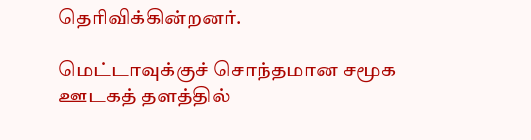தெரிவிக்கின்றனர்.

மெட்டாவுக்குச் சொந்தமான சமூக ஊடகத் தளத்தில்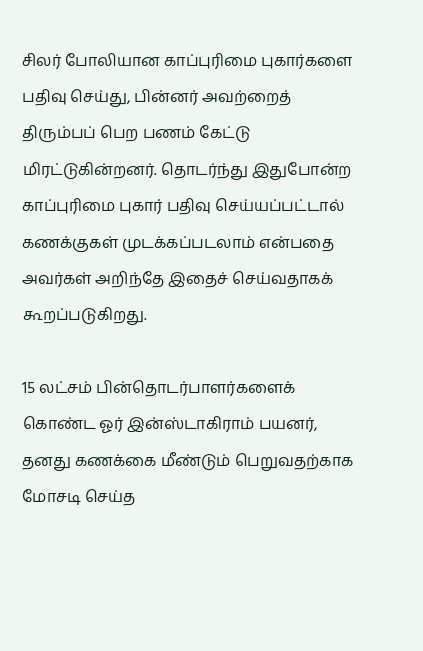சிலர் போலியான காப்புரிமை புகார்களை பதிவு செய்து, பின்னர் அவற்றைத் திரும்பப் பெற பணம் கேட்டு மிரட்டுகின்றனர். தொடர்ந்து இதுபோன்ற காப்புரிமை புகார் பதிவு செய்யப்பட்டால் கணக்குகள் முடக்கப்படலாம் என்பதை அவர்கள் அறிந்தே இதைச் செய்வதாகக் கூறப்படுகிறது.

15 லட்சம் பின்தொடர்பாளர்களைக் கொண்ட ஓர் இன்ஸ்டாகிராம் பயனர், தனது கணக்கை மீண்டும் பெறுவதற்காக மோசடி செய்த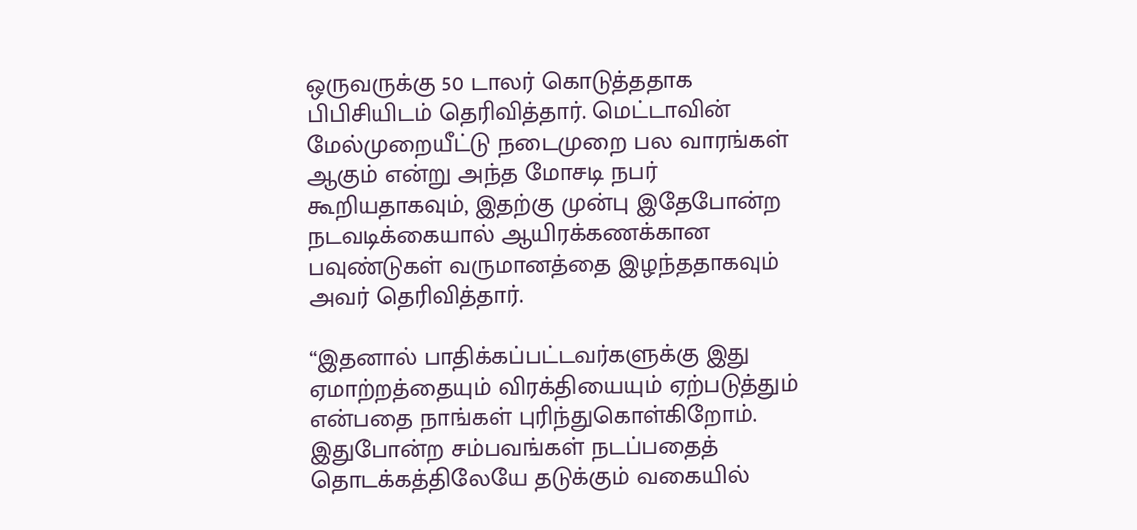ஒருவருக்கு 50 டாலர் கொடுத்ததாக பிபிசியிடம் தெரிவித்தார். மெட்டாவின் மேல்முறையீட்டு நடைமுறை பல வாரங்கள் ஆகும் என்று அந்த மோசடி நபர் கூறியதாகவும், இதற்கு முன்பு இதேபோன்ற நடவடிக்கையால் ஆயிரக்கணக்கான பவுண்டுகள் வருமானத்தை இழந்ததாகவும் அவர் தெரிவித்தார்.

“இதனால் பாதிக்கப்பட்டவர்களுக்கு இது ஏமாற்றத்தையும் விரக்தியையும் ஏற்படுத்தும் என்பதை நாங்கள் புரிந்துகொள்கிறோம். இதுபோன்ற சம்பவங்கள் நடப்பதைத் தொடக்கத்திலேயே தடுக்கும் வகையில்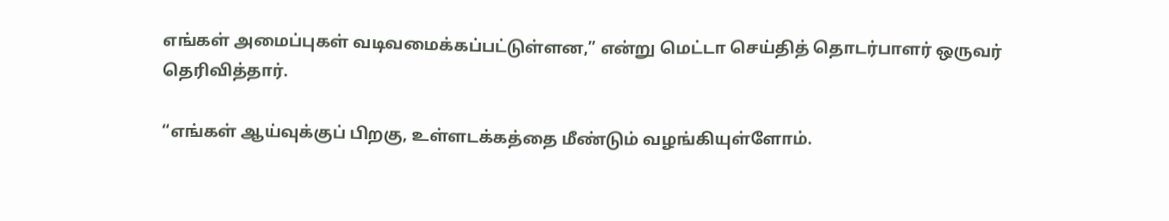எங்கள் அமைப்புகள் வடிவமைக்கப்பட்டுள்ளன,” என்று மெட்டா செய்தித் தொடர்பாளர் ஒருவர் தெரிவித்தார்.

“எங்கள் ஆய்வுக்குப் பிறகு, உள்ளடக்கத்தை மீண்டும் வழங்கியுள்ளோம்.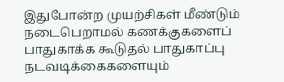இதுபோன்ற முயற்சிகள் மீண்டும் நடைபெறாமல் கணக்குகளைப் பாதுகாக்க கூடுதல் பாதுகாப்பு நடவடிக்கைகளையும்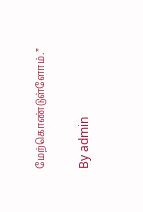மேற்கொண்டுள்ளோம்.”

By admin